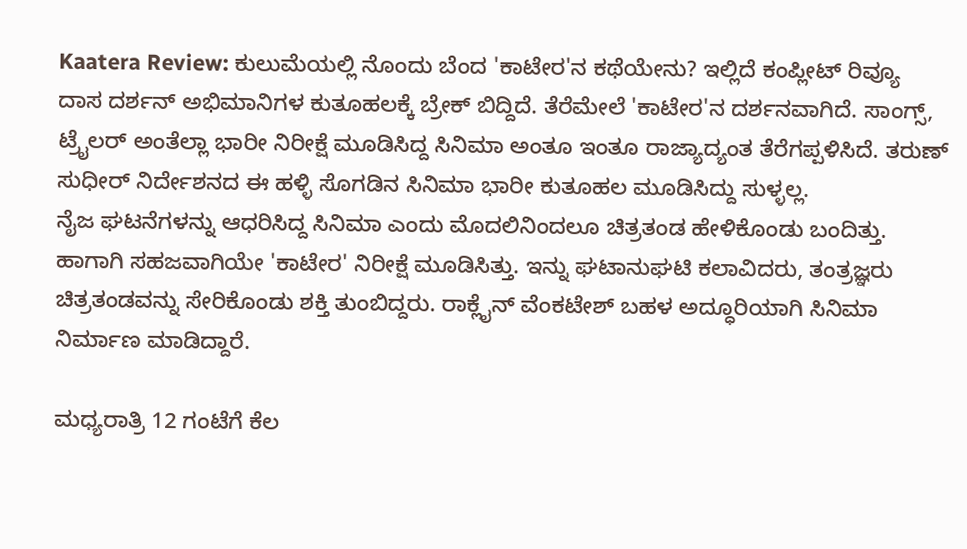Kaatera Review: ಕುಲುಮೆಯಲ್ಲಿ ನೊಂದು ಬೆಂದ 'ಕಾಟೇರ'ನ ಕಥೆಯೇನು? ಇಲ್ಲಿದೆ ಕಂಪ್ಲೀಟ್ ರಿವ್ಯೂ
ದಾಸ ದರ್ಶನ್ ಅಭಿಮಾನಿಗಳ ಕುತೂಹಲಕ್ಕೆ ಬ್ರೇಕ್ ಬಿದ್ದಿದೆ. ತೆರೆಮೇಲೆ 'ಕಾಟೇರ'ನ ದರ್ಶನವಾಗಿದೆ. ಸಾಂಗ್ಸ್, ಟ್ರೈಲರ್ ಅಂತೆಲ್ಲಾ ಭಾರೀ ನಿರೀಕ್ಷೆ ಮೂಡಿಸಿದ್ದ ಸಿನಿಮಾ ಅಂತೂ ಇಂತೂ ರಾಜ್ಯಾದ್ಯಂತ ತೆರೆಗಪ್ಪಳಿಸಿದೆ. ತರುಣ್ ಸುಧೀರ್ ನಿರ್ದೇಶನದ ಈ ಹಳ್ಳಿ ಸೊಗಡಿನ ಸಿನಿಮಾ ಭಾರೀ ಕುತೂಹಲ ಮೂಡಿಸಿದ್ದು ಸುಳ್ಳಲ್ಲ.
ನೈಜ ಘಟನೆಗಳನ್ನು ಆಧರಿಸಿದ್ದ ಸಿನಿಮಾ ಎಂದು ಮೊದಲಿನಿಂದಲೂ ಚಿತ್ರತಂಡ ಹೇಳಿಕೊಂಡು ಬಂದಿತ್ತು. ಹಾಗಾಗಿ ಸಹಜವಾಗಿಯೇ 'ಕಾಟೇರ' ನಿರೀಕ್ಷೆ ಮೂಡಿಸಿತ್ತು. ಇನ್ನು ಘಟಾನುಘಟಿ ಕಲಾವಿದರು, ತಂತ್ರಜ್ಞರು ಚಿತ್ರತಂಡವನ್ನು ಸೇರಿಕೊಂಡು ಶಕ್ತಿ ತುಂಬಿದ್ದರು. ರಾಕ್ಲೈನ್ ವೆಂಕಟೇಶ್ ಬಹಳ ಅದ್ಧೂರಿಯಾಗಿ ಸಿನಿಮಾ ನಿರ್ಮಾಣ ಮಾಡಿದ್ದಾರೆ.

ಮಧ್ಯರಾತ್ರಿ 12 ಗಂಟೆಗೆ ಕೆಲ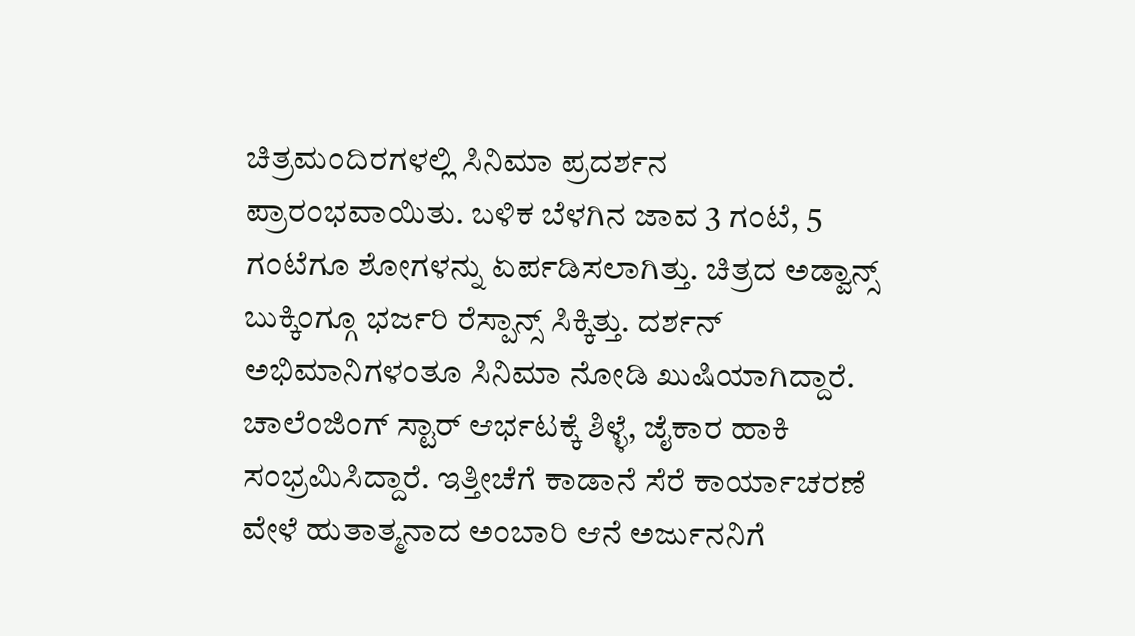ಚಿತ್ರಮಂದಿರಗಳಲ್ಲಿ ಸಿನಿಮಾ ಪ್ರದರ್ಶನ ಪ್ರಾರಂಭವಾಯಿತು. ಬಳಿಕ ಬೆಳಗಿನ ಜಾವ 3 ಗಂಟೆ, 5 ಗಂಟೆಗೂ ಶೋಗಳನ್ನು ಏರ್ಪಡಿಸಲಾಗಿತ್ತು. ಚಿತ್ರದ ಅಡ್ವಾನ್ಸ್ ಬುಕ್ಕಿಂಗ್ಗೂ ಭರ್ಜರಿ ರೆಸ್ಪಾನ್ಸ್ ಸಿಕ್ಕಿತ್ತು. ದರ್ಶನ್ ಅಭಿಮಾನಿಗಳಂತೂ ಸಿನಿಮಾ ನೋಡಿ ಖುಷಿಯಾಗಿದ್ದಾರೆ. ಚಾಲೆಂಜಿಂಗ್ ಸ್ಟಾರ್ ಆರ್ಭಟಕ್ಕೆ ಶಿಳ್ಳೆ, ಜೈಕಾರ ಹಾಕಿ ಸಂಭ್ರಮಿಸಿದ್ದಾರೆ. ಇತ್ತೀಚೆಗೆ ಕಾಡಾನೆ ಸೆರೆ ಕಾರ್ಯಾಚರಣೆ ವೇಳೆ ಹುತಾತ್ಮನಾದ ಅಂಬಾರಿ ಆನೆ ಅರ್ಜುನನಿಗೆ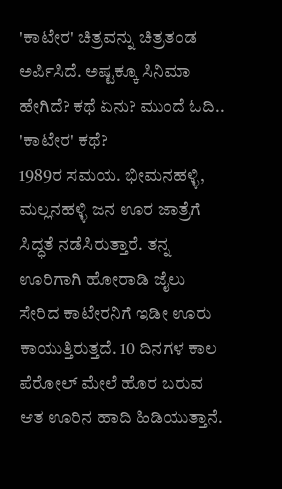'ಕಾಟೇರ' ಚಿತ್ರವನ್ನು ಚಿತ್ರತಂಡ ಅರ್ಪಿಸಿದೆ. ಅಷ್ಟಕ್ಕೂ ಸಿನಿಮಾ ಹೇಗಿದೆ? ಕಥೆ ಏನು? ಮುಂದೆ ಓದಿ..
'ಕಾಟೇರ' ಕಥೆ?
1989ರ ಸಮಯ. ಭೀಮನಹಳ್ಳಿ, ಮಲ್ಲನಹಳ್ಳಿ ಜನ ಊರ ಜಾತ್ರೆಗೆ ಸಿದ್ಧತೆ ನಡೆಸಿರುತ್ತಾರೆ. ತನ್ನ ಊರಿಗಾಗಿ ಹೋರಾಡಿ ಜೈಲು ಸೇರಿದ ಕಾಟೇರನಿಗೆ ಇಡೀ ಊರು ಕಾಯುತ್ತಿರುತ್ತದೆ. 10 ದಿನಗಳ ಕಾಲ ಪೆರೋಲ್ ಮೇಲೆ ಹೊರ ಬರುವ ಆತ ಊರಿನ ಹಾದಿ ಹಿಡಿಯುತ್ತಾನೆ.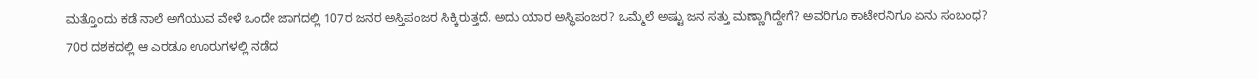ಮತ್ತೊಂದು ಕಡೆ ನಾಲೆ ಅಗೆಯುವ ವೇಳೆ ಒಂದೇ ಜಾಗದಲ್ಲಿ 107ರ ಜನರ ಅಸ್ತಿಪಂಜರ ಸಿಕ್ಕಿರುತ್ತದೆ. ಅದು ಯಾರ ಅಸ್ಥಿಪಂಜರ? ಒಮ್ಮೆಲೆ ಅಷ್ಟು ಜನ ಸತ್ತು ಮಣ್ಣಾಗಿದ್ದೇಗೆ? ಅವರಿಗೂ ಕಾಟೇರನಿಗೂ ಏನು ಸಂಬಂಧ? 70ರ ದಶಕದಲ್ಲಿ ಆ ಎರಡೂ ಊರುಗಳಲ್ಲಿ ನಡೆದ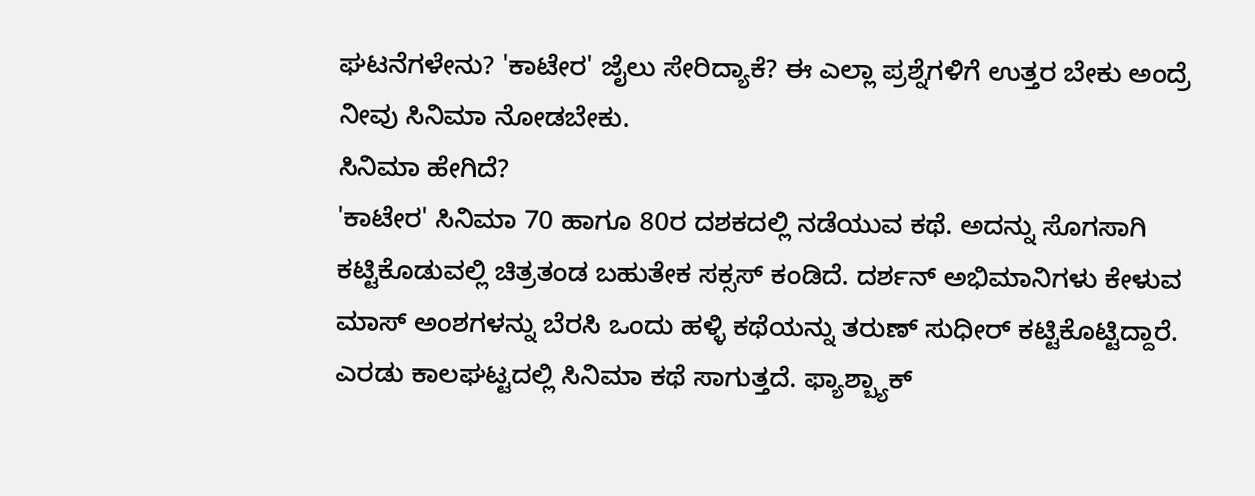ಘಟನೆಗಳೇನು? 'ಕಾಟೇರ' ಜೈಲು ಸೇರಿದ್ಯಾಕೆ? ಈ ಎಲ್ಲಾ ಪ್ರಶ್ನೆಗಳಿಗೆ ಉತ್ತರ ಬೇಕು ಅಂದ್ರೆ ನೀವು ಸಿನಿಮಾ ನೋಡಬೇಕು.
ಸಿನಿಮಾ ಹೇಗಿದೆ?
'ಕಾಟೇರ' ಸಿನಿಮಾ 70 ಹಾಗೂ 80ರ ದಶಕದಲ್ಲಿ ನಡೆಯುವ ಕಥೆ. ಅದನ್ನು ಸೊಗಸಾಗಿ ಕಟ್ಟಿಕೊಡುವಲ್ಲಿ ಚಿತ್ರತಂಡ ಬಹುತೇಕ ಸಕ್ಸಸ್ ಕಂಡಿದೆ. ದರ್ಶನ್ ಅಭಿಮಾನಿಗಳು ಕೇಳುವ ಮಾಸ್ ಅಂಶಗಳನ್ನು ಬೆರಸಿ ಒಂದು ಹಳ್ಳಿ ಕಥೆಯನ್ನು ತರುಣ್ ಸುಧೀರ್ ಕಟ್ಟಿಕೊಟ್ಟಿದ್ದಾರೆ.
ಎರಡು ಕಾಲಘಟ್ಟದಲ್ಲಿ ಸಿನಿಮಾ ಕಥೆ ಸಾಗುತ್ತದೆ. ಫ್ಯಾಶ್ಬ್ಯಾಕ್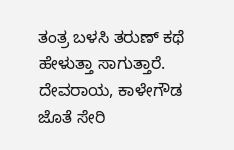ತಂತ್ರ ಬಳಸಿ ತರುಣ್ ಕಥೆ ಹೇಳುತ್ತಾ ಸಾಗುತ್ತಾರೆ. ದೇವರಾಯ, ಕಾಳೇಗೌಡ ಜೊತೆ ಸೇರಿ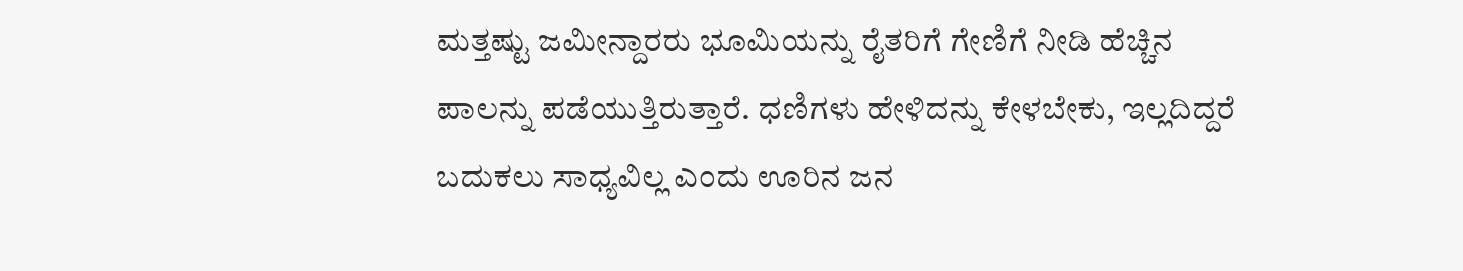ಮತ್ತಷ್ಟು ಜಮೀನ್ದಾರರು ಭೂಮಿಯನ್ನು ರೈತರಿಗೆ ಗೇಣಿಗೆ ನೀಡಿ ಹೆಚ್ಚಿನ ಪಾಲನ್ನು ಪಡೆಯುತ್ತಿರುತ್ತಾರೆ. ಧಣಿಗಳು ಹೇಳಿದನ್ನು ಕೇಳಬೇಕು, ಇಲ್ಲದಿದ್ದರೆ ಬದುಕಲು ಸಾಧ್ಯವಿಲ್ಲ ಎಂದು ಊರಿನ ಜನ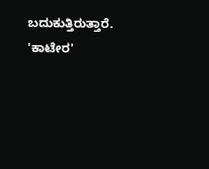ಬದುಕುತ್ತಿರುತ್ತಾರೆ. 'ಕಾಟೇರ'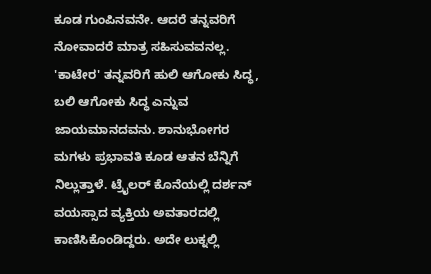ಕೂಡ ಗುಂಪಿನವನೇ. ಆದರೆ ತನ್ನವರಿಗೆ ನೋವಾದರೆ ಮಾತ್ರ ಸಹಿಸುವವನಲ್ಲ.
'ಕಾಟೇರ' ತನ್ನವರಿಗೆ ಹುಲಿ ಆಗೋಕು ಸಿದ್ಧ, ಬಲಿ ಆಗೋಕು ಸಿದ್ಧ ಎನ್ನುವ ಜಾಯಮಾನದವನು. ಶಾನುಭೋಗರ ಮಗಳು ಪ್ರಭಾವತಿ ಕೂಡ ಆತನ ಬೆನ್ನಿಗೆ ನಿಲ್ಲುತ್ತಾಳೆ. ಟ್ರೈಲರ್ ಕೊನೆಯಲ್ಲಿ ದರ್ಶನ್ ವಯಸ್ಸಾದ ವ್ಯಕ್ತಿಯ ಅವತಾರದಲ್ಲಿ ಕಾಣಿಸಿಕೊಂಡಿದ್ದರು. ಅದೇ ಲುಕ್ನಲ್ಲಿ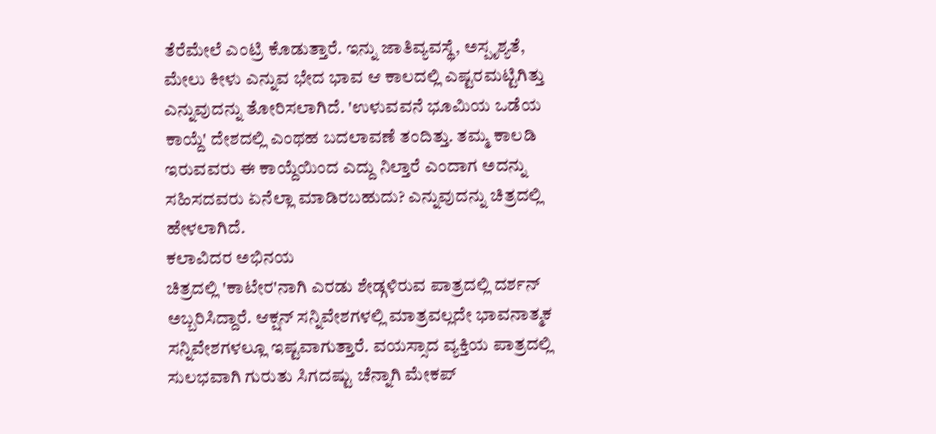ತೆರೆಮೇಲೆ ಎಂಟ್ರಿ ಕೊಡುತ್ತಾರೆ. ಇನ್ನು ಜಾತಿವ್ಯವಸ್ಥೆ, ಅಸ್ಪೃಶ್ಯತೆ, ಮೇಲು ಕೀಳು ಎನ್ನುವ ಭೇದ ಭಾವ ಆ ಕಾಲದಲ್ಲಿ ಎಷ್ಟರಮಟ್ಟಿಗಿತ್ತು ಎನ್ನುವುದನ್ನು ತೋರಿಸಲಾಗಿದೆ. 'ಉಳುವವನೆ ಭೂಮಿಯ ಒಡೆಯ ಕಾಯ್ದೆ' ದೇಶದಲ್ಲಿ ಎಂಥಹ ಬದಲಾವಣೆ ತಂದಿತ್ತು. ತಮ್ಮ ಕಾಲಡಿ ಇರುವವರು ಈ ಕಾಯ್ದೆಯಿಂದ ಎದ್ದು ನಿಲ್ತಾರೆ ಎಂದಾಗ ಅದನ್ನು ಸಹಿಸದವರು ಏನೆಲ್ಲಾ ಮಾಡಿರಬಹುದು? ಎನ್ನುವುದನ್ನು ಚಿತ್ರದಲ್ಲಿ ಹೇಳಲಾಗಿದೆ.
ಕಲಾವಿದರ ಅಭಿನಯ
ಚಿತ್ರದಲ್ಲಿ 'ಕಾಟೇರ'ನಾಗಿ ಎರಡು ಶೇಡ್ಗಳಿರುವ ಪಾತ್ರದಲ್ಲಿ ದರ್ಶನ್ ಅಬ್ಬರಿಸಿದ್ದಾರೆ. ಆಕ್ಷನ್ ಸನ್ನಿವೇಶಗಳಲ್ಲಿ ಮಾತ್ರವಲ್ಲದೇ ಭಾವನಾತ್ಮಕ ಸನ್ನಿವೇಶಗಳಲ್ಲೂ ಇಷ್ಟವಾಗುತ್ತಾರೆ. ವಯಸ್ಸಾದ ವ್ಯಕ್ತಿಯ ಪಾತ್ರದಲ್ಲಿ ಸುಲಭವಾಗಿ ಗುರುತು ಸಿಗದಷ್ಟು ಚೆನ್ನಾಗಿ ಮೇಕಪ್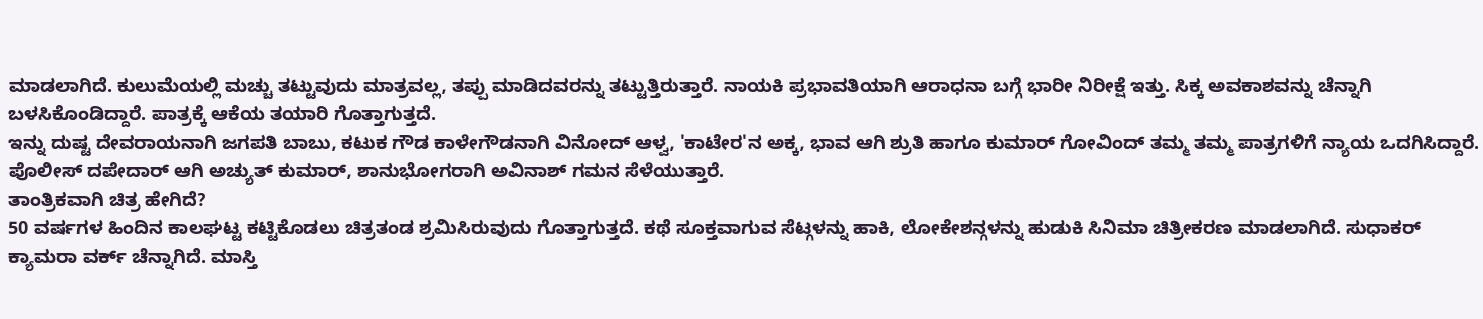ಮಾಡಲಾಗಿದೆ. ಕುಲುಮೆಯಲ್ಲಿ ಮಚ್ಚು ತಟ್ಟುವುದು ಮಾತ್ರವಲ್ಲ, ತಪ್ಪು ಮಾಡಿದವರನ್ನು ತಟ್ಟುತ್ತಿರುತ್ತಾರೆ. ನಾಯಕಿ ಪ್ರಭಾವತಿಯಾಗಿ ಆರಾಧನಾ ಬಗ್ಗೆ ಭಾರೀ ನಿರೀಕ್ಷೆ ಇತ್ತು. ಸಿಕ್ಕ ಅವಕಾಶವನ್ನು ಚೆನ್ನಾಗಿ ಬಳಸಿಕೊಂಡಿದ್ದಾರೆ. ಪಾತ್ರಕ್ಕೆ ಆಕೆಯ ತಯಾರಿ ಗೊತ್ತಾಗುತ್ತದೆ.
ಇನ್ನು ದುಷ್ಟ ದೇವರಾಯನಾಗಿ ಜಗಪತಿ ಬಾಬು, ಕಟುಕ ಗೌಡ ಕಾಳೇಗೌಡನಾಗಿ ವಿನೋದ್ ಆಳ್ವ, 'ಕಾಟೇರ'ನ ಅಕ್ಕ, ಭಾವ ಆಗಿ ಶ್ರುತಿ ಹಾಗೂ ಕುಮಾರ್ ಗೋವಿಂದ್ ತಮ್ಮ ತಮ್ಮ ಪಾತ್ರಗಳಿಗೆ ನ್ಯಾಯ ಒದಗಿಸಿದ್ದಾರೆ. ಪೊಲೀಸ್ ದಪೇದಾರ್ ಆಗಿ ಅಚ್ಯುತ್ ಕುಮಾರ್, ಶಾನುಭೋಗರಾಗಿ ಅವಿನಾಶ್ ಗಮನ ಸೆಳೆಯುತ್ತಾರೆ.
ತಾಂತ್ರಿಕವಾಗಿ ಚಿತ್ರ ಹೇಗಿದೆ?
50 ವರ್ಷಗಳ ಹಿಂದಿನ ಕಾಲಘಟ್ಟ ಕಟ್ಟಿಕೊಡಲು ಚಿತ್ರತಂಡ ಶ್ರಮಿಸಿರುವುದು ಗೊತ್ತಾಗುತ್ತದೆ. ಕಥೆ ಸೂಕ್ತವಾಗುವ ಸೆಟ್ಗಳನ್ನು ಹಾಕಿ, ಲೋಕೇಶನ್ಗಳನ್ನು ಹುಡುಕಿ ಸಿನಿಮಾ ಚಿತ್ರೀಕರಣ ಮಾಡಲಾಗಿದೆ. ಸುಧಾಕರ್ ಕ್ಯಾಮರಾ ವರ್ಕ್ ಚೆನ್ನಾಗಿದೆ. ಮಾಸ್ತಿ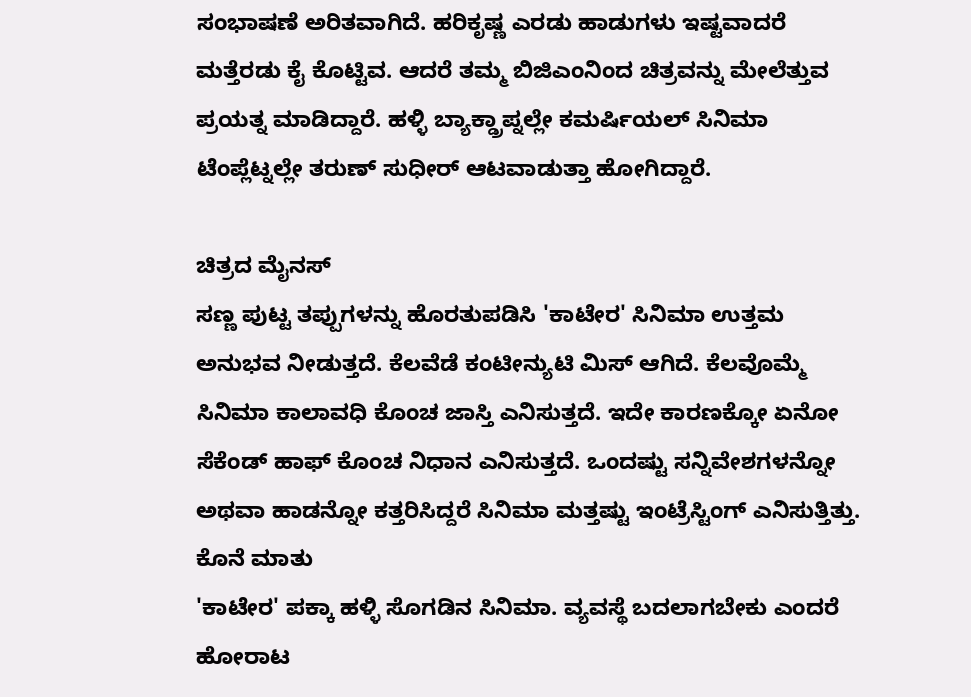ಸಂಭಾಷಣೆ ಅರಿತವಾಗಿದೆ. ಹರಿಕೃಷ್ಣ ಎರಡು ಹಾಡುಗಳು ಇಷ್ಟವಾದರೆ ಮತ್ತೆರಡು ಕೈ ಕೊಟ್ಟಿವ. ಆದರೆ ತಮ್ಮ ಬಿಜಿಎಂನಿಂದ ಚಿತ್ರವನ್ನು ಮೇಲೆತ್ತುವ ಪ್ರಯತ್ನ ಮಾಡಿದ್ದಾರೆ. ಹಳ್ಳಿ ಬ್ಯಾಕ್ಡ್ರಾಪ್ನಲ್ಲೇ ಕಮರ್ಷಿಯಲ್ ಸಿನಿಮಾ ಟೆಂಪ್ಲೆಟ್ನಲ್ಲೇ ತರುಣ್ ಸುಧೀರ್ ಆಟವಾಡುತ್ತಾ ಹೋಗಿದ್ದಾರೆ.

ಚಿತ್ರದ ಮೈನಸ್
ಸಣ್ಣ ಪುಟ್ಟ ತಪ್ಪುಗಳನ್ನು ಹೊರತುಪಡಿಸಿ 'ಕಾಟೇರ' ಸಿನಿಮಾ ಉತ್ತಮ ಅನುಭವ ನೀಡುತ್ತದೆ. ಕೆಲವೆಡೆ ಕಂಟೀನ್ಯುಟಿ ಮಿಸ್ ಆಗಿದೆ. ಕೆಲವೊಮ್ಮೆ ಸಿನಿಮಾ ಕಾಲಾವಧಿ ಕೊಂಚ ಜಾಸ್ತಿ ಎನಿಸುತ್ತದೆ. ಇದೇ ಕಾರಣಕ್ಕೋ ಏನೋ ಸೆಕೆಂಡ್ ಹಾಫ್ ಕೊಂಚ ನಿಧಾನ ಎನಿಸುತ್ತದೆ. ಒಂದಷ್ಟು ಸನ್ನಿವೇಶಗಳನ್ನೋ ಅಥವಾ ಹಾಡನ್ನೋ ಕತ್ತರಿಸಿದ್ದರೆ ಸಿನಿಮಾ ಮತ್ತಷ್ಟು ಇಂಟ್ರೆಸ್ಟಿಂಗ್ ಎನಿಸುತ್ತಿತ್ತು.
ಕೊನೆ ಮಾತು
'ಕಾಟೇರ' ಪಕ್ಕಾ ಹಳ್ಳಿ ಸೊಗಡಿನ ಸಿನಿಮಾ. ವ್ಯವಸ್ಥೆ ಬದಲಾಗಬೇಕು ಎಂದರೆ ಹೋರಾಟ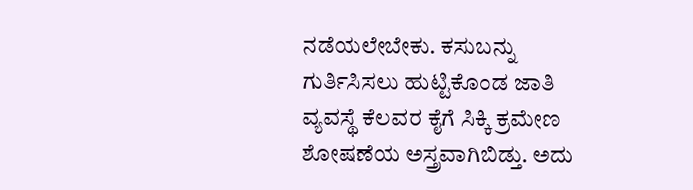ನಡೆಯಲೇಬೇಕು. ಕಸುಬನ್ನು ಗುರ್ತಿಸಿಸಲು ಹುಟ್ಟಿಕೊಂಡ ಜಾತಿ ವ್ಯವಸ್ಥೆ ಕೆಲವರ ಕೈಗೆ ಸಿಕ್ಕಿ ಕ್ರಮೇಣ ಶೋಷಣೆಯ ಅಸ್ತ್ರವಾಗಿಬಿಡ್ತು. ಅದು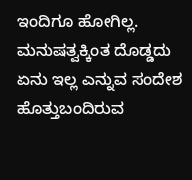ಇಂದಿಗೂ ಹೋಗಿಲ್ಲ. ಮನುಷತ್ವಕ್ಕಿಂತ ದೊಡ್ಡದು ಏನು ಇಲ್ಲ ಎನ್ನುವ ಸಂದೇಶ ಹೊತ್ತುಬಂದಿರುವ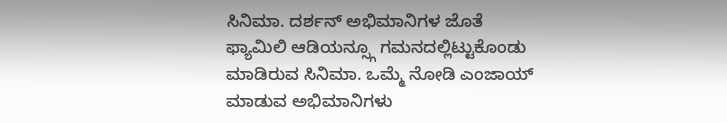ಸಿನಿಮಾ. ದರ್ಶನ್ ಅಭಿಮಾನಿಗಳ ಜೊತೆ ಫ್ಯಾಮಿಲಿ ಆಡಿಯನ್ಸ್ಗೂ ಗಮನದಲ್ಲಿಟ್ಟುಕೊಂಡು ಮಾಡಿರುವ ಸಿನಿಮಾ. ಒಮ್ಮೆ ನೋಡಿ ಎಂಜಾಯ್ ಮಾಡುವ ಅಭಿಮಾನಿಗಳು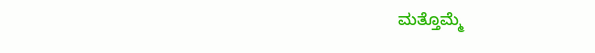ಮತ್ತೊಮ್ಮೆ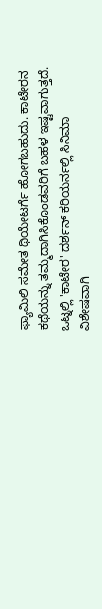ಫ್ಯಾಮಿಲಿ ಸಮೇತ ಥಿಯೇಟರ್ಗೆ ಹೋಗಬಹುದು. ಕಾಟೇರನ ಕಥೆಯನ್ನು ತಮ್ಮದಾಗಿಸಿಕೊಂಡವರಿಗೆ ಬಹಳ ಇಷ್ಟವಾಗುತ್ತದೆ. ಒಟ್ನಲ್ಲಿ 'ಕಾಟೇರ' ದರ್ಶನ್ ಕರಿಯರ್ನಲ್ಲಿ ಸಿನಿಮಾ ವಿಶೇಷವಾಗಿ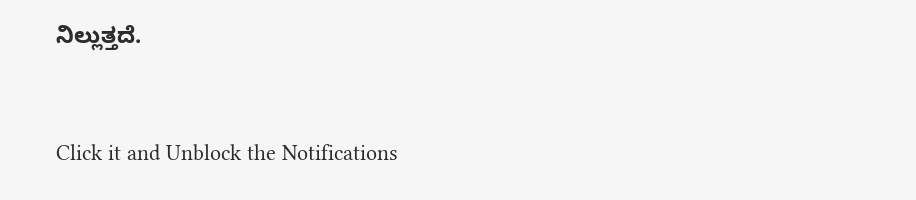ನಿಲ್ಲುತ್ತದೆ.


Click it and Unblock the Notifications